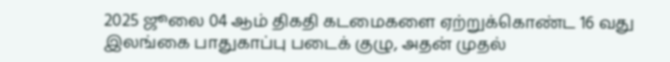2025 ஜூலை 04 ஆம் திகதி கடமைகளை ஏற்றுக்கொண்ட 16 வது இலங்கை பாதுகாப்பு படைக் குழு, அதன் முதல்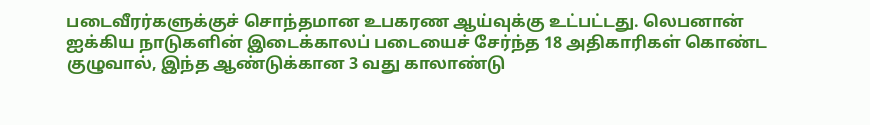படைவீரர்களுக்குச் சொந்தமான உபகரண ஆய்வுக்கு உட்பட்டது. லெபனான் ஐக்கிய நாடுகளின் இடைக்காலப் படையைச் சேர்ந்த 18 அதிகாரிகள் கொண்ட குழுவால், இந்த ஆண்டுக்கான 3 வது காலாண்டு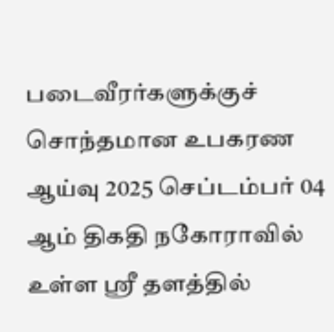படைவீரர்களுக்குச் சொந்தமான உபகரண ஆய்வு 2025 செப்டம்பர் 04 ஆம் திகதி நகோராவில் உள்ள ஸ்ரீ தளத்தில்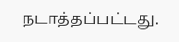நடாத்தப்பட்டது.